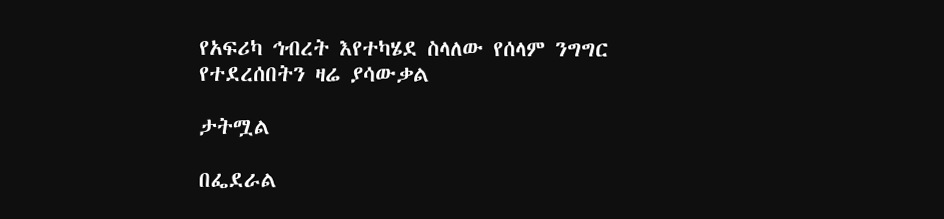የአፍሪካ ኅብረት እየተካሄደ ስላለው የሰላም ንግግር የተደረሰበትን ዛሬ ያሳውቃል

ታትሟል

በፌደራል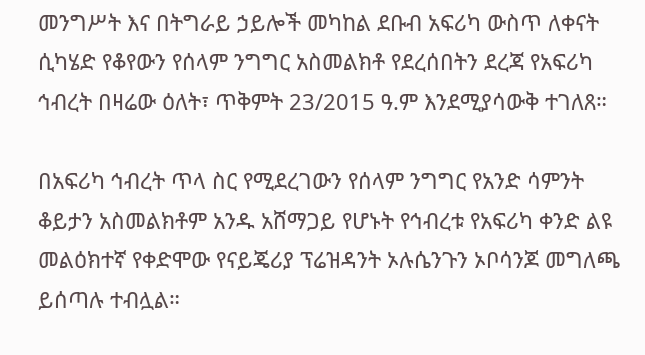መንግሥት እና በትግራይ ኃይሎች መካከል ደቡብ አፍሪካ ውስጥ ለቀናት ሲካሄድ የቆየውን የሰላም ንግግር አስመልክቶ የደረሰበትን ደረጃ የአፍሪካ ኅብረት በዛሬው ዕለት፣ ጥቅምት 23/2015 ዓ.ም እንደሚያሳውቅ ተገለጸ።

በአፍሪካ ኅብረት ጥላ ስር የሚደረገውን የሰላም ንግግር የአንድ ሳምንት ቆይታን አስመልክቶም አንዱ አሸማጋይ የሆኑት የኅብረቱ የአፍሪካ ቀንድ ልዩ መልዕክተኛ የቀድሞው የናይጄሪያ ፕሬዝዳንት ኦሉሴንጉን ኦቦሳንጆ መግለጫ ይሰጣሉ ተብሏል።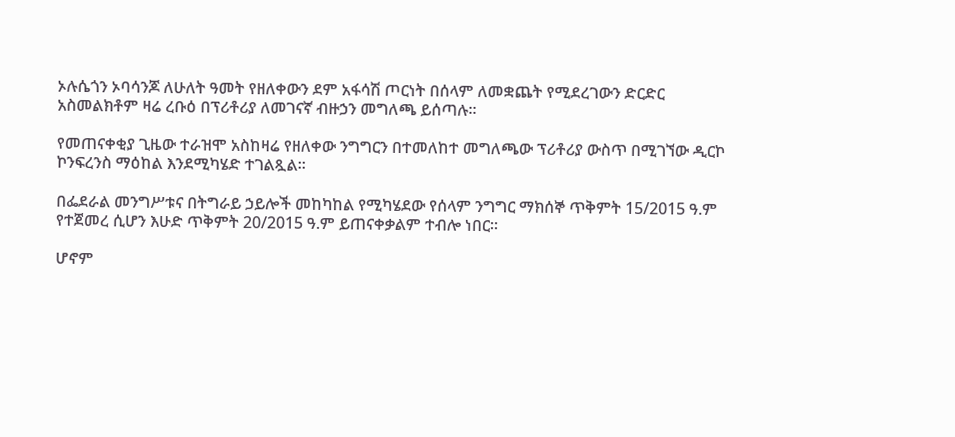ኦሉሴጎን ኦባሳንጆ ለሁለት ዓመት የዘለቀውን ደም አፋሳሽ ጦርነት በሰላም ለመቋጨት የሚደረገውን ድርድር አስመልክቶም ዛሬ ረቡዕ በፕሪቶሪያ ለመገናኛ ብዙኃን መግለጫ ይሰጣሉ።

የመጠናቀቂያ ጊዜው ተራዝሞ አስከዛሬ የዘለቀው ንግግርን በተመለከተ መግለጫው ፕሪቶሪያ ውስጥ በሚገኘው ዲርኮ ኮንፍረንስ ማዕከል እንደሚካሄድ ተገልጿል።

በፌደራል መንግሥቱና በትግራይ ኃይሎች መከካከል የሚካሄደው የሰላም ንግግር ማክሰኞ ጥቅምት 15/2015 ዓ.ም የተጀመረ ሲሆን እሁድ ጥቅምት 20/2015 ዓ.ም ይጠናቀቃልም ተብሎ ነበር።

ሆኖም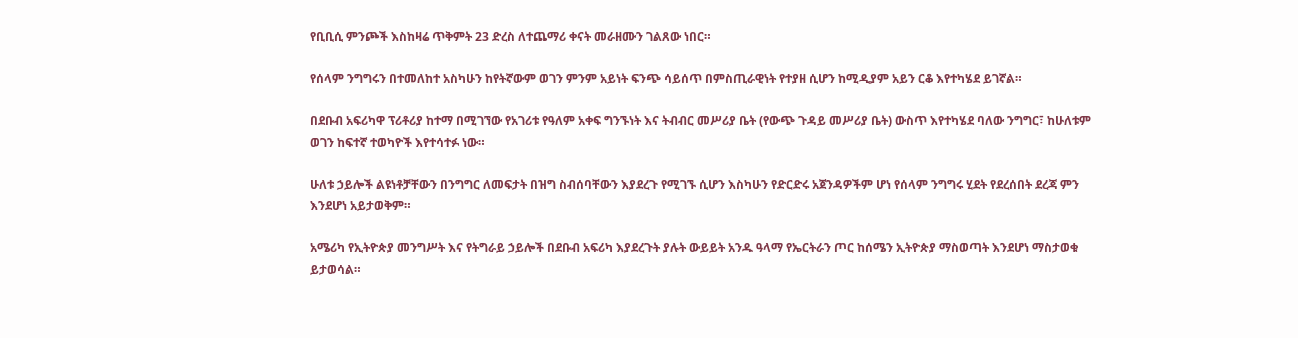የቢቢሲ ምንጮች እስከዛሬ ጥቅምት 23 ድረስ ለተጨማሪ ቀናት መራዘሙን ገልጸው ነበር።

የሰላም ንግግሩን በተመለከተ አስካሁን ከየትኛውም ወገን ምንም አይነት ፍንጭ ሳይሰጥ በምስጢራዊነት የተያዘ ሲሆን ከሚዲያም አይን ርቆ እየተካሄደ ይገኛል።

በደቡብ አፍሪካዋ ፕሪቶሪያ ከተማ በሚገኘው የአገሪቱ የዓለም አቀፍ ግንኙነት እና ትብብር መሥሪያ ቤት (የውጭ ጉዳይ መሥሪያ ቤት) ውስጥ እየተካሄደ ባለው ንግግር፣ ከሁለቱም ወገን ከፍተኛ ተወካዮች እየተሳተፉ ነው።

ሁለቱ ኃይሎች ልዩነቶቻቸውን በንግግር ለመፍታት በዝግ ስብሰባቸውን እያደረጉ የሚገኙ ሲሆን እስካሁን የድርድሩ አጀንዳዎችም ሆነ የሰላም ንግግሩ ሂደት የደረሰበት ደረጃ ምን እንደሆነ አይታወቅም።

አሜሪካ የኢትዮጵያ መንግሥት እና የትግራይ ኃይሎች በደቡብ አፍሪካ እያደረጉት ያሉት ውይይት አንዱ ዓላማ የኤርትራን ጦር ከሰሜን ኢትዮጵያ ማስወጣት እንደሆነ ማስታወቁ ይታወሳል።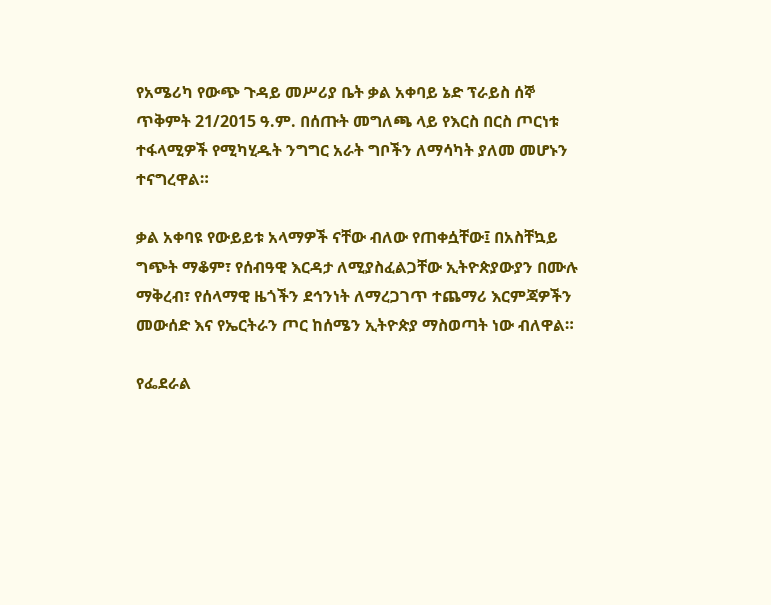የአሜሪካ የውጭ ጉዳይ መሥሪያ ቤት ቃል አቀባይ ኔድ ፕራይስ ሰኞ ጥቅምት 21/2015 ዓ.ም. በሰጡት መግለጫ ላይ የእርስ በርስ ጦርነቱ ተፋላሚዎች የሚካሂዱት ንግግር አራት ግቦችን ለማሳካት ያለመ መሆኑን ተናግረዋል።

ቃል አቀባዩ የውይይቱ አላማዎች ናቸው ብለው የጠቀሷቸው፤ በአስቸኳይ ግጭት ማቆም፣ የሰብዓዊ እርዳታ ለሚያስፈልጋቸው ኢትዮጵያውያን በሙሉ ማቅረብ፣ የሰላማዊ ዜጎችን ደኅንነት ለማረጋገጥ ተጨማሪ እርምጃዎችን መውሰድ እና የኤርትራን ጦር ከሰሜን ኢትዮጵያ ማስወጣት ነው ብለዋል።

የፌደራል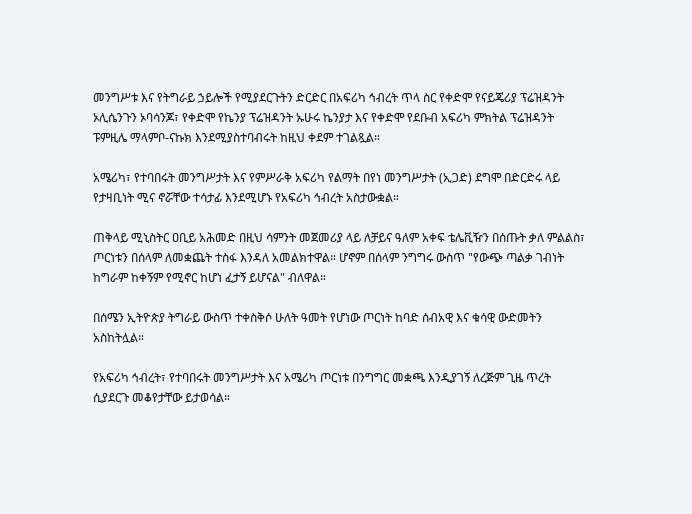መንግሥቱ እና የትግራይ ኃይሎች የሚያደርጉትን ድርድር በአፍሪካ ኅብረት ጥላ ስር የቀድሞ የናይጄሪያ ፕሬዝዳንት ኦሊሴንጉን ኦባሳንጆ፣ የቀድሞ የኬንያ ፕሬዝዳንት ኡሁሩ ኬንያታ እና የቀድሞ የደቡብ አፍሪካ ምክትል ፕሬዝዳንት ፑምዚሌ ማላምቦ-ናኩክ እንደሚያስተባብሩት ከዚህ ቀደም ተገልጿል።

አሜሪካ፣ የተባበሩት መንግሥታት እና የምሥራቅ አፍሪካ የልማት በየነ መንግሥታት (ኢጋድ) ደግሞ በድርድሩ ላይ የታዛቢነት ሚና ኖሯቸው ተሳታፊ እንደሚሆኑ የአፍሪካ ኅብረት አስታውቋል።

ጠቅላይ ሚኒስትር ዐቢይ አሕመድ በዚህ ሳምንት መጀመሪያ ላይ ለቻይና ዓለም አቀፍ ቴሌቪዥን በሰጡት ቃለ ምልልስ፣ ጦርነቱን በሰላም ለመቋጨት ተስፋ እንዳለ አመልክተዋል። ሆኖም በሰላም ንግግሩ ውስጥ "የውጭ ጣልቃ ገብነት ከግራም ከቀኝም የሚኖር ከሆነ ፈታኝ ይሆናል" ብለዋል።

በሰሜን ኢትዮጵያ ትግራይ ውስጥ ተቀስቅሶ ሁለት ዓመት የሆነው ጦርነት ከባድ ሰብአዊ እና ቁሳዊ ውድመትን አስከትሏል።

የአፍሪካ ኅብረት፣ የተባበሩት መንግሥታት እና አሜሪካ ጦርነቱ በንግግር መቋጫ እንዲያገኝ ለረጅም ጊዜ ጥረት ሲያደርጉ መቆየታቸው ይታወሳል።